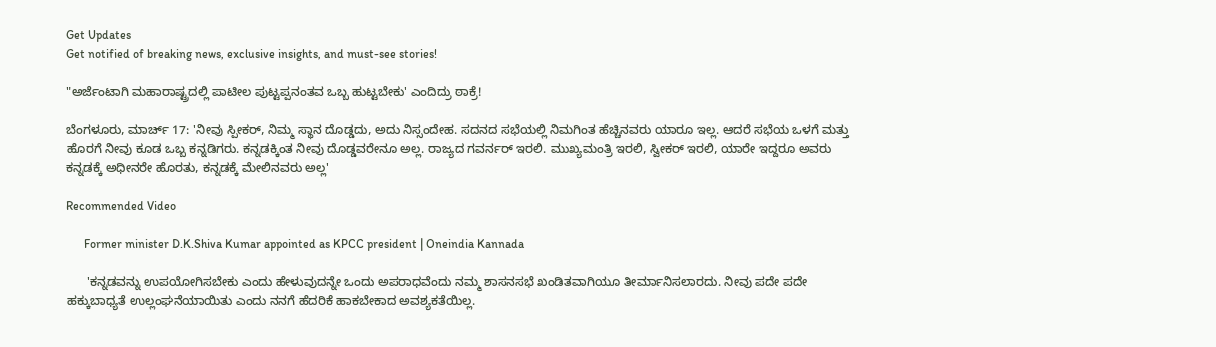Get Updates
Get notified of breaking news, exclusive insights, and must-see stories!

"ಅರ್ಜೆಂಟಾಗಿ ಮಹಾರಾಷ್ಟ್ರದಲ್ಲಿ ಪಾಟೀಲ ಪುಟ್ಟಪ್ಪನಂತವ ಒಬ್ಬ ಹುಟ್ಟಬೇಕು' ಎಂದಿದ್ರು ಠಾಕ್ರೆ!

ಬೆಂಗಳೂರು, ಮಾರ್ಚ್ 17: 'ನೀವು ಸ್ಪೀಕರ್, ನಿಮ್ಮ ಸ್ಥಾನ ದೊಡ್ಡದು, ಅದು ನಿಸ್ಸಂದೇಹ. ಸದನದ ಸಭೆಯಲ್ಲಿ ನಿಮಗಿಂತ ಹೆಚ್ಚಿನವರು ಯಾರೂ ಇಲ್ಲ. ಆದರೆ ಸಭೆಯ ಒಳಗೆ ಮತ್ತು ಹೊರಗೆ ನೀವು ಕೂಡ ಒಬ್ಬ ಕನ್ನಡಿಗರು. ಕನ್ನಡಕ್ಕಿಂತ ನೀವು ದೊಡ್ಡವರೇನೂ ಅಲ್ಲ. ರಾಜ್ಯದ ಗವರ್ನರ್ ಇರಲಿ. ಮುಖ್ಯಮಂತ್ರಿ ಇರಲಿ, ಸ್ವೀಕರ್ ಇರಲಿ, ಯಾರೇ ಇದ್ದರೂ ಅವರು ಕನ್ನಡಕ್ಕೆ ಅಧೀನರೇ ಹೊರತು, ಕನ್ನಡಕ್ಕೆ ಮೇಲಿನವರು ಅಲ್ಲ'

Recommended Video

      Former minister D.K.Shiva Kumar appointed as KPCC president | Oneindia Kannada

      'ಕನ್ನಡವನ್ನು ಉಪಯೋಗಿಸಬೇಕು ಎಂದು ಹೇಳುವುದನ್ನೇ ಒಂದು ಅಪರಾಧವೆಂದು ನಮ್ಮ ಶಾಸನಸಭೆ ಖಂಡಿತವಾಗಿಯೂ ತೀರ್ಮಾನಿಸಲಾರದು. ನೀವು ಪದೇ ಪದೇ ಹಕ್ಕುಬಾಧ್ಯತೆ ಉಲ್ಲಂಘನೆಯಾಯಿತು ಎಂದು ನನಗೆ ಹೆದರಿಕೆ ಹಾಕಬೇಕಾದ ಅವಶ್ಯಕತೆಯಿಲ್ಲ.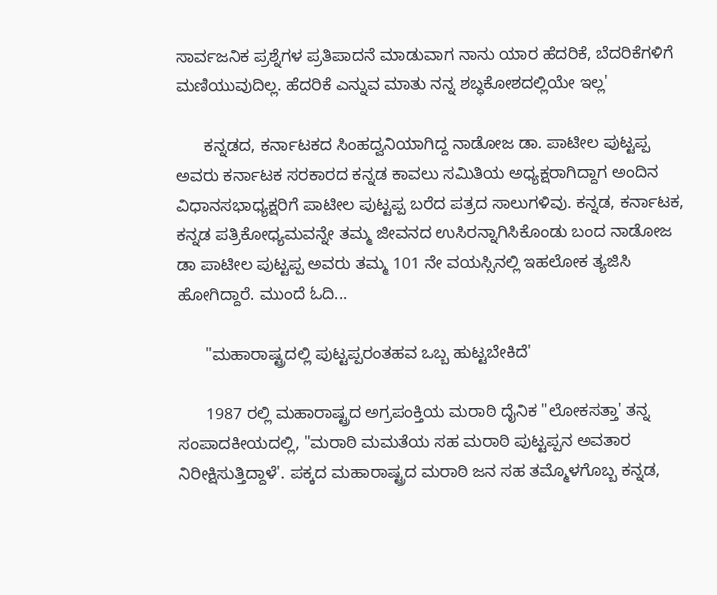ಸಾರ್ವಜನಿಕ ಪ್ರಶ್ನೆಗಳ ಪ್ರತಿಪಾದನೆ ಮಾಡುವಾಗ ನಾನು ಯಾರ ಹೆದರಿಕೆ, ಬೆದರಿಕೆಗಳಿಗೆ ಮಣಿಯುವುದಿಲ್ಲ. ಹೆದರಿಕೆ ಎನ್ನುವ ಮಾತು ನನ್ನ ಶಬ್ಧಕೋಶದಲ್ಲಿಯೇ ಇಲ್ಲ'

      ಕನ್ನಡದ, ಕರ್ನಾಟಕದ ಸಿಂಹದ್ವನಿಯಾಗಿದ್ದ ನಾಡೋಜ ಡಾ. ಪಾಟೀಲ ಪುಟ್ಟಪ್ಪ ಅವರು ಕರ್ನಾಟಕ ಸರಕಾರದ ಕನ್ನಡ ಕಾವಲು ಸಮಿತಿಯ ಅಧ್ಯಕ್ಷರಾಗಿದ್ದಾಗ ಅಂದಿನ ವಿಧಾನಸಭಾಧ್ಯಕ್ಷರಿಗೆ ಪಾಟೀಲ ಪುಟ್ಟಪ್ಪ ಬರೆದ ಪತ್ರದ ಸಾಲುಗಳಿವು. ಕನ್ನಡ, ಕರ್ನಾಟಕ, ಕನ್ನಡ ಪತ್ರಿಕೋಧ್ಯಮವನ್ನೇ ತಮ್ಮ ಜೀವನದ ಉಸಿರನ್ನಾಗಿಸಿಕೊಂಡು ಬಂದ ನಾಡೋಜ ಡಾ ಪಾಟೀಲ ಪುಟ್ಟಪ್ಪ ಅವರು ತಮ್ಮ 101 ನೇ ವಯಸ್ಸಿನಲ್ಲಿ ಇಹಲೋಕ ತ್ಯಜಿಸಿ ಹೋಗಿದ್ದಾರೆ. ಮುಂದೆ ಓದಿ...

      "ಮಹಾರಾಷ್ಟ್ರದಲ್ಲಿ ಪುಟ್ಟಪ್ಪರಂತಹವ ಒಬ್ಬ ಹುಟ್ಟಬೇಕಿದೆ'

      1987 ರಲ್ಲಿ ಮಹಾರಾಷ್ಟ್ರದ ಅಗ್ರಪಂಕ್ತಿಯ ಮರಾಠಿ ದೈನಿಕ "ಲೋಕಸತ್ತಾ' ತನ್ನ ಸಂಪಾದಕೀಯದಲ್ಲಿ, "ಮರಾಠಿ ಮಮತೆಯ ಸಹ ಮರಾಠಿ ಪುಟ್ಟಪ್ಪನ ಅವತಾರ ನಿರೀಕ್ಷಿಸುತ್ತಿದ್ದಾಳೆ'. ಪಕ್ಕದ ಮಹಾರಾಷ್ಟ್ರದ ಮರಾಠಿ ಜನ ಸಹ ತಮ್ಮೊಳಗೊಬ್ಬ ಕನ್ನಡ,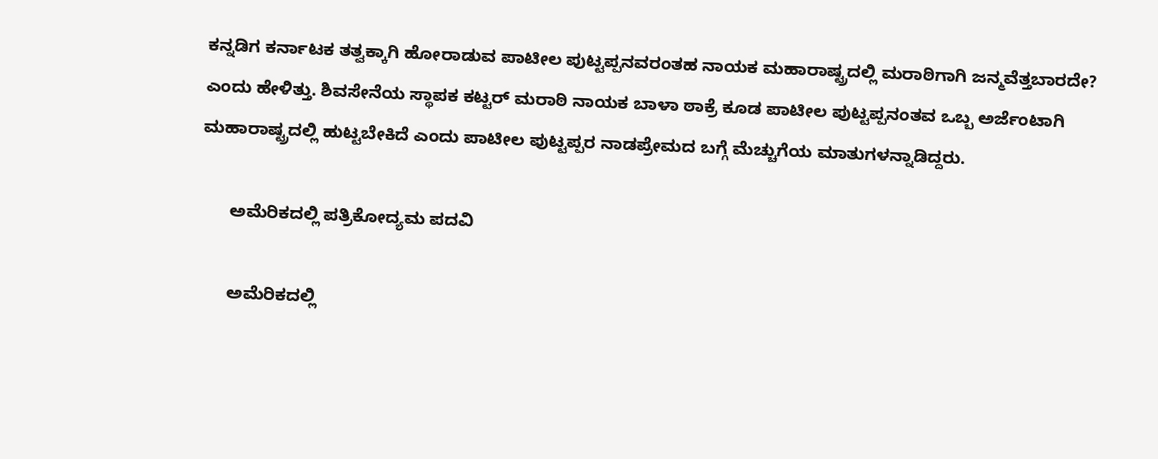ಕನ್ನಡಿಗ ಕರ್ನಾಟಕ ತತ್ವಕ್ಕಾಗಿ ಹೋರಾಡುವ ಪಾಟೀಲ ಪುಟ್ಟಪ್ಪನವರಂತಹ ನಾಯಕ ಮಹಾರಾಷ್ಟ್ರದಲ್ಲಿ ಮರಾಠಿಗಾಗಿ ಜನ್ಮವೆತ್ತಬಾರದೇ? ಎಂದು ಹೇಳಿತ್ತು. ಶಿವಸೇನೆಯ ಸ್ಥಾಪಕ ಕಟ್ಟರ್ ಮರಾಠಿ ನಾಯಕ ಬಾಳಾ ಠಾಕ್ರೆ ಕೂಡ ಪಾಟೀಲ ಪುಟ್ಟಪ್ಪನಂತವ ಒಬ್ಬ ಅರ್ಜೆಂಟಾಗಿ ಮಹಾರಾಷ್ಟ್ರದಲ್ಲಿ ಹುಟ್ಟಬೇಕಿದೆ ಎಂದು ಪಾಟೀಲ ಪುಟ್ಟಪ್ಪರ ನಾಡಪ್ರೇಮದ ಬಗ್ಗೆ ಮೆಚ್ಚುಗೆಯ ಮಾತುಗಳನ್ನಾಡಿದ್ದರು.

      ಅಮೆರಿಕದಲ್ಲಿ ಪತ್ರಿಕೋದ್ಯಮ ಪದವಿ

      ಅಮೆರಿಕದಲ್ಲಿ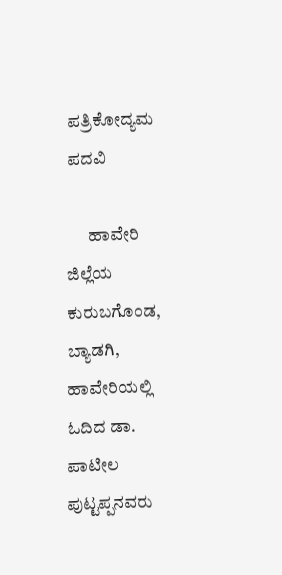ಪತ್ರಿಕೋದ್ಯಮ ಪದವಿ

      ಹಾವೇರಿ ಜಿಲ್ಲೆಯ ಕುರುಬಗೊಂಡ, ಬ್ಯಾಡಗಿ, ಹಾವೇರಿಯಲ್ಲಿ ಓದಿದ ಡಾ. ಪಾಟೀಲ ಪುಟ್ಟಪ್ಪನವರು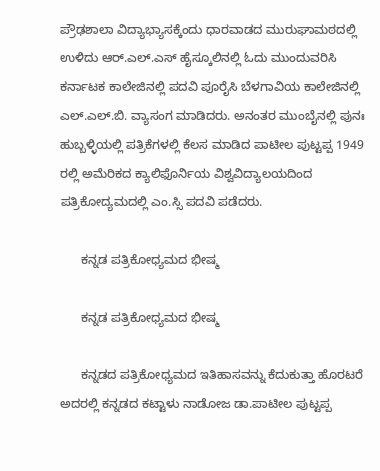ಪ್ರೌಢಶಾಲಾ ವಿದ್ಯಾಭ್ಯಾಸಕ್ಕೆಂದು ಧಾರವಾಡದ ಮುರುಘಾಮಠದಲ್ಲಿ ಉಳಿದು ಆರ್.ಎಲ್.ಎಸ್ ಹೈಸ್ಕೂಲಿನಲ್ಲಿ ಓದು ಮುಂದುವರಿಸಿ ಕರ್ನಾಟಕ ಕಾಲೇಜಿನಲ್ಲಿ ಪದವಿ ಪೂರೈಸಿ ಬೆಳಗಾವಿಯ ಕಾಲೇಜಿನಲ್ಲಿ ಎಲ್.ಎಲ್.ಬಿ. ವ್ಯಾಸಂಗ ಮಾಡಿದರು. ಅನಂತರ ಮುಂಬೈನಲ್ಲಿ ಪುನಃ ಹುಬ್ಬಳ್ಳಿಯಲ್ಲಿ ಪತ್ರಿಕೆಗಳಲ್ಲಿ ಕೆಲಸ ಮಾಡಿದ ಪಾಟೀಲ ಪುಟ್ಟಪ್ಪ 1949 ರಲ್ಲಿ ಅಮೆರಿಕದ ಕ್ಯಾಲಿಫೊರ್ನಿಯ ವಿಶ್ವವಿದ್ಯಾಲಯದಿಂದ ಪತ್ರಿಕೋದ್ಯಮದಲ್ಲಿ ಎಂ.ಸ್ಸಿ ಪದವಿ ಪಡೆದರು.

      ಕನ್ನಡ ಪತ್ರಿಕೋಧ್ಯಮದ ಭೀಷ್ಮ

      ಕನ್ನಡ ಪತ್ರಿಕೋಧ್ಯಮದ ಭೀಷ್ಮ

      ಕನ್ನಡದ ಪತ್ರಿಕೋಧ್ಯಮದ ಇತಿಹಾಸವನ್ನು ಕೆದುಕುತ್ತಾ ಹೊರಟರೆ ಅದರಲ್ಲಿ ಕನ್ನಡದ ಕಟ್ಟಾಳು ನಾಡೋಜ ಡಾ.ಪಾಟೀಲ ಪುಟ್ಟಪ್ಪ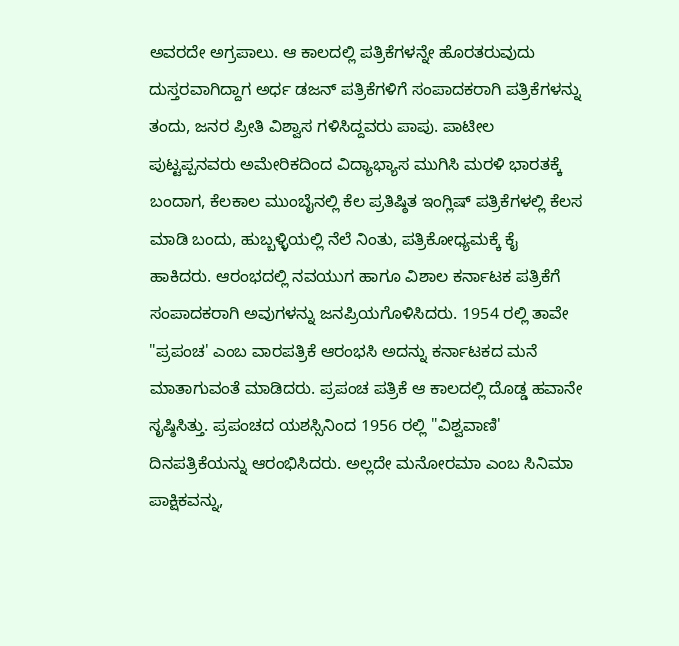ಅವರದೇ ಅಗ್ರಪಾಲು. ಆ ಕಾಲದಲ್ಲಿ ಪತ್ರಿಕೆಗಳನ್ನೇ ಹೊರತರುವುದು ದುಸ್ತರವಾಗಿದ್ದಾಗ ಅರ್ಧ ಡಜನ್ ಪತ್ರಿಕೆಗಳಿಗೆ ಸಂಪಾದಕರಾಗಿ ಪತ್ರಿಕೆಗಳನ್ನು ತಂದು, ಜನರ ಪ್ರೀತಿ ವಿಶ್ವಾಸ ಗಳಿಸಿದ್ದವರು ಪಾಪು. ಪಾಟೀಲ ಪುಟ್ಟಪ್ಪನವರು ಅಮೇರಿಕದಿಂದ ವಿದ್ಯಾಭ್ಯಾಸ ಮುಗಿಸಿ ಮರಳಿ ಭಾರತಕ್ಕೆ ಬಂದಾಗ, ಕೆಲಕಾಲ ಮುಂಬೈನಲ್ಲಿ ಕೆಲ ಪ್ರತಿಷ್ಠಿತ ಇಂಗ್ಲಿಷ್ ಪತ್ರಿಕೆಗಳಲ್ಲಿ ಕೆಲಸ ಮಾಡಿ ಬಂದು, ಹುಬ್ಬಳ್ಳಿಯಲ್ಲಿ ನೆಲೆ ನಿಂತು, ಪತ್ರಿಕೋಧ್ಯಮಕ್ಕೆ ಕೈ ಹಾಕಿದರು. ಆರಂಭದಲ್ಲಿ ನವಯುಗ ಹಾಗೂ ವಿಶಾಲ ಕರ್ನಾಟಕ ಪತ್ರಿಕೆಗೆ ಸಂಪಾದಕರಾಗಿ ಅವುಗಳನ್ನು ಜನಪ್ರಿಯಗೊಳಿಸಿದರು. 1954 ರಲ್ಲಿ ತಾವೇ "ಪ್ರಪಂಚ' ಎಂಬ ವಾರಪತ್ರಿಕೆ ಆರಂಭಸಿ ಅದನ್ನು ಕರ್ನಾಟಕದ ಮನೆ ಮಾತಾಗುವಂತೆ ಮಾಡಿದರು. ಪ್ರಪಂಚ ಪತ್ರಿಕೆ ಆ ಕಾಲದಲ್ಲಿ ದೊಡ್ಡ ಹವಾನೇ ಸೃಷ್ಠಿಸಿತ್ತು. ಪ್ರಪಂಚದ ಯಶಸ್ಸಿನಿಂದ 1956 ರಲ್ಲಿ "ವಿಶ್ವವಾಣಿ' ದಿನಪತ್ರಿಕೆಯನ್ನು ಆರಂಭಿಸಿದರು. ಅಲ್ಲದೇ ಮನೋರಮಾ ಎಂಬ ಸಿನಿಮಾ ಪಾಕ್ಷಿಕವನ್ನು,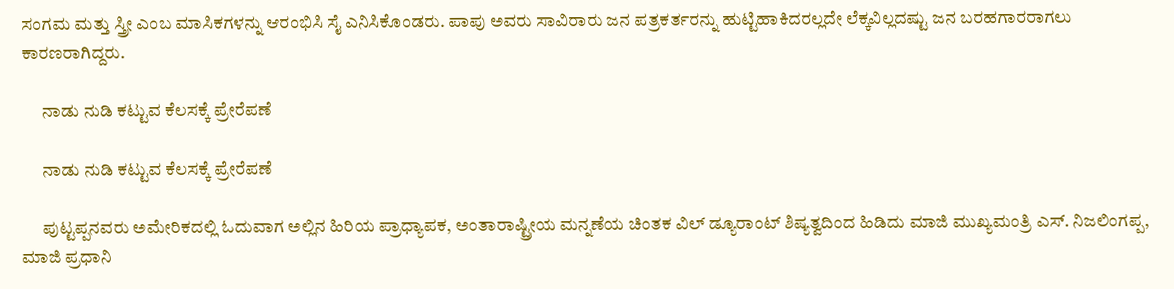ಸಂಗಮ ಮತ್ತು ಸ್ತ್ರೀ ಎಂಬ ಮಾಸಿಕಗಳನ್ನು ಆರಂಭಿಸಿ ಸೈ ಎನಿಸಿಕೊಂಡರು. ಪಾಪು ಅವರು ಸಾವಿರಾರು ಜನ ಪತ್ರಕರ್ತರನ್ನು ಹುಟ್ಟಿಹಾಕಿದರಲ್ಲದೇ ಲೆಕ್ಕವಿಲ್ಲದಷ್ಟು ಜನ ಬರಹಗಾರರಾಗಲು ಕಾರಣರಾಗಿದ್ದರು.

      ನಾಡು ನುಡಿ ಕಟ್ಟುವ ಕೆಲಸಕ್ಕೆ ಪ್ರೇರೆಪಣೆ

      ನಾಡು ನುಡಿ ಕಟ್ಟುವ ಕೆಲಸಕ್ಕೆ ಪ್ರೇರೆಪಣೆ

      ಪುಟ್ಟಪ್ಪನವರು ಅಮೇರಿಕದಲ್ಲಿ ಓದುವಾಗ ಅಲ್ಲಿನ ಹಿರಿಯ ಪ್ರಾಧ್ಯಾಪಕ, ಅಂತಾರಾಷ್ಟ್ರೀಯ ಮನ್ನಣೆಯ ಚಿಂತಕ ವಿಲ್ ಡ್ಯೂರಾಂಟ್ ಶಿಷ್ಯತ್ವದಿಂದ ಹಿಡಿದು ಮಾಜಿ ಮುಖ್ಯಮಂತ್ರಿ ಎಸ್. ನಿಜಲಿಂಗಪ್ಪ, ಮಾಜಿ ಪ್ರಧಾನಿ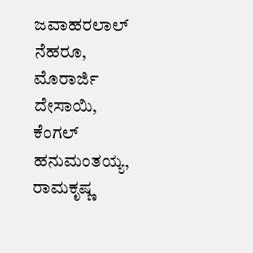ಜವಾಹರಲಾಲ್ ನೆಹರೂ, ಮೊರಾರ್ಜಿ ದೇಸಾಯಿ, ಕೆಂಗಲ್ ಹನುಮಂತಯ್ಯ, ರಾಮಕೃಷ್ಣ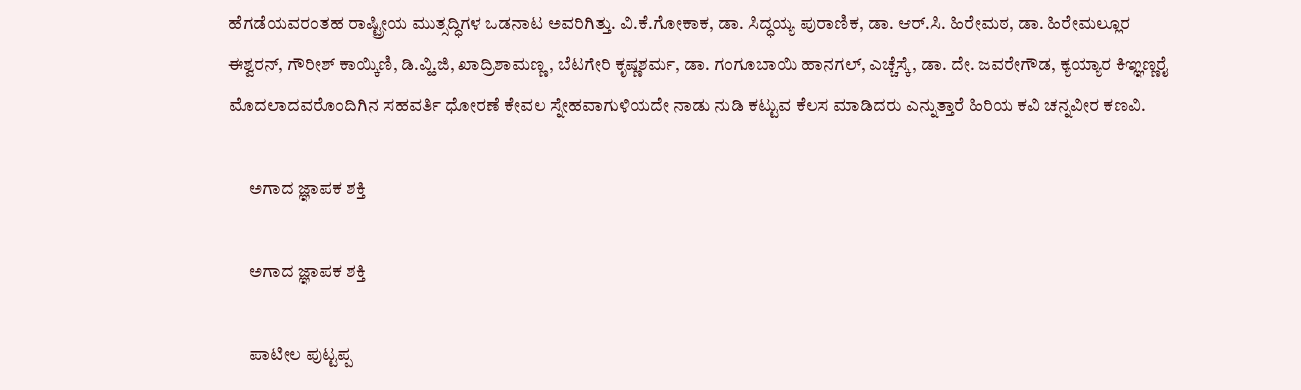ಹೆಗಡೆಯವರಂತಹ ರಾಷ್ಟ್ರೀಯ ಮುತ್ಸದ್ಧಿಗಳ ಒಡನಾಟ ಅವರಿಗಿತ್ತು. ವಿ.ಕೆ.ಗೋಕಾಕ, ಡಾ. ಸಿದ್ಧಯ್ಯ ಪುರಾಣಿಕ, ಡಾ. ಆರ್.ಸಿ. ಹಿರೇಮಠ, ಡಾ. ಹಿರೇಮಲ್ಲೂರ ಈಶ್ವರನ್, ಗೌರೀಶ್ ಕಾಯ್ಕಿಣಿ, ಡಿ.ವ್ಹಿ.ಜಿ, ಖಾದ್ರಿಶಾಮಣ್ಣ, ಬೆಟಗೇರಿ ಕೃಷ್ಣಶರ್ಮ, ಡಾ. ಗಂಗೂಬಾಯಿ ಹಾನಗಲ್, ಎಚ್ಚೆಸ್ಕೆ, ಡಾ. ದೇ. ಜವರೇಗೌಡ, ಕ್ಯಯ್ಯಾರ ಕಿಞ್ಞಣ್ಣರೈ ಮೊದಲಾದವರೊಂದಿಗಿನ ಸಹವರ್ತಿ ಧೋರಣೆ ಕೇವಲ ಸ್ನೇಹವಾಗುಳಿಯದೇ ನಾಡು ನುಡಿ ಕಟ್ಟುವ ಕೆಲಸ ಮಾಡಿದರು ಎನ್ನುತ್ತಾರೆ ಹಿರಿಯ ಕವಿ ಚನ್ನವೀರ ಕಣವಿ.

      ಅಗಾದ ಜ್ಞಾಪಕ ಶಕ್ತಿ

      ಅಗಾದ ಜ್ಞಾಪಕ ಶಕ್ತಿ

      ಪಾಟೀಲ ಪುಟ್ಟಪ್ಪ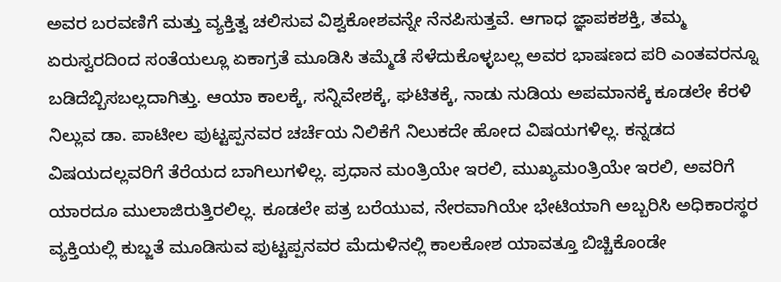ಅವರ ಬರವಣಿಗೆ ಮತ್ತು ವ್ಯಕ್ತಿತ್ವ ಚಲಿಸುವ ವಿಶ್ವಕೋಶವನ್ನೇ ನೆನಪಿಸುತ್ತವೆ. ಆಗಾಧ ಜ್ಞಾಪಕಶಕ್ತಿ, ತಮ್ಮ ಏರುಸ್ವರದಿಂದ ಸಂತೆಯಲ್ಲೂ ಏಕಾಗ್ರತೆ ಮೂಡಿಸಿ ತಮ್ಮೆಡೆ ಸೆಳೆದುಕೊಳ್ಳಬಲ್ಲ ಅವರ ಭಾಷಣದ ಪರಿ ಎಂತವರನ್ನೂ ಬಡಿದೆಬ್ಬಿಸಬಲ್ಲದಾಗಿತ್ತು. ಆಯಾ ಕಾಲಕ್ಕೆ, ಸನ್ನಿವೇಶಕ್ಕೆ, ಘಟಿತಕ್ಕೆ, ನಾಡು ನುಡಿಯ ಅಪಮಾನಕ್ಕೆ ಕೂಡಲೇ ಕೆರಳಿ ನಿಲ್ಲುವ ಡಾ. ಪಾಟೀಲ ಪುಟ್ಟಪ್ಪನವರ ಚರ್ಚೆಯ ನಿಲಿಕೆಗೆ ನಿಲುಕದೇ ಹೋದ ವಿಷಯಗಳಿಲ್ಲ. ಕನ್ನಡದ ವಿಷಯದಲ್ಲವರಿಗೆ ತೆರೆಯದ ಬಾಗಿಲುಗಳಿಲ್ಲ. ಪ್ರಧಾನ ಮಂತ್ರಿಯೇ ಇರಲಿ, ಮುಖ್ಯಮಂತ್ರಿಯೇ ಇರಲಿ, ಅವರಿಗೆ ಯಾರದೂ ಮುಲಾಜಿರುತ್ತಿರಲಿಲ್ಲ. ಕೂಡಲೇ ಪತ್ರ ಬರೆಯುವ, ನೇರವಾಗಿಯೇ ಭೇಟಿಯಾಗಿ ಅಬ್ಬರಿಸಿ ಅಧಿಕಾರಸ್ಥರ ವ್ಯಕ್ತಿಯಲ್ಲಿ ಕುಬ್ಜತೆ ಮೂಡಿಸುವ ಪುಟ್ಟಪ್ಪನವರ ಮೆದುಳಿನಲ್ಲಿ ಕಾಲಕೋಶ ಯಾವತ್ತೂ ಬಿಚ್ಚಿಕೊಂಡೇ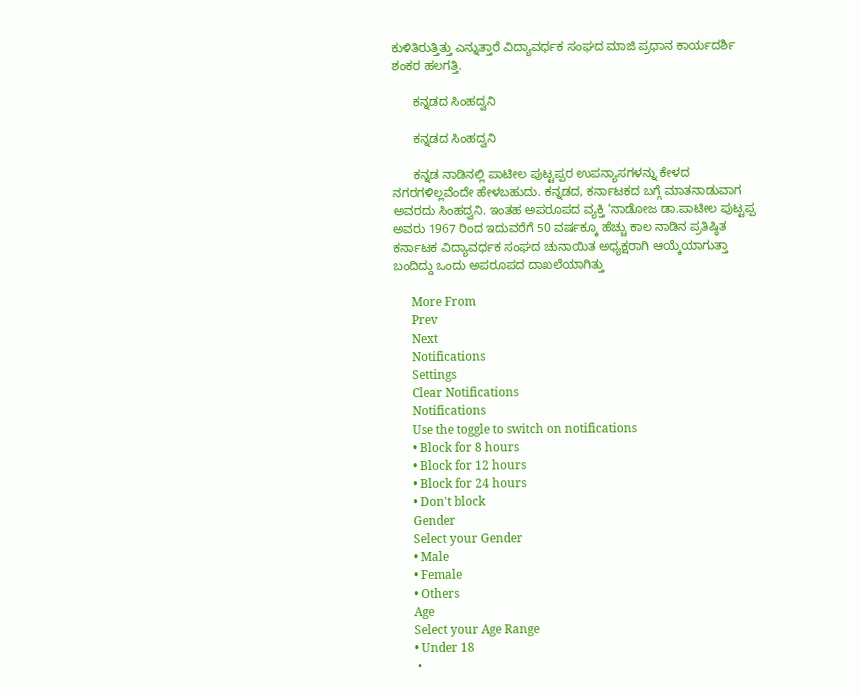ಕುಳಿತಿರುತ್ತಿತ್ತು ಎನ್ನುತ್ತಾರೆ ವಿದ್ಯಾವರ್ಧಕ ಸಂಘದ ಮಾಜಿ ಪ್ರಧಾನ ಕಾರ್ಯದರ್ಶಿ ಶಂಕರ ಹಲಗತ್ತಿ.

      ಕನ್ನಡದ ಸಿಂಹದ್ವನಿ

      ಕನ್ನಡದ ಸಿಂಹದ್ವನಿ

      ಕನ್ನಡ ನಾಡಿನಲ್ಲಿ ಪಾಟೀಲ ಪುಟ್ಟಪ್ಪರ ಉಪನ್ಯಾಸಗಳನ್ನು ಕೇಳದ ನಗರಗಳಿಲ್ಲವೆಂದೇ ಹೇಳಬಹುದು. ಕನ್ನಡದ, ಕರ್ನಾಟಕದ ಬಗ್ಗೆ ಮಾತನಾಡುವಾಗ ಅವರದು ಸಿಂಹದ್ವನಿ. ಇಂತಹ ಅಪರೂಪದ ವ್ಯಕ್ತಿ ‘ನಾಡೋಜ ಡಾ.ಪಾಟೀಲ ಪುಟ್ಟಪ್ಪ ಅವರು 1967 ರಿಂದ ಇದುವರೆಗೆ 50 ವರ್ಷಕ್ಕೂ ಹೆಚ್ಚು ಕಾಲ ನಾಡಿನ ಪ್ರತಿಷ್ಠಿತ ಕರ್ನಾಟಕ ವಿದ್ಯಾವರ್ಧಕ ಸಂಘದ ಚುನಾಯಿತ ಅಧ್ಯಕ್ಷರಾಗಿ ಆಯ್ಕೆಯಾಗುತ್ತಾ ಬಂದಿದ್ದು ಒಂದು ಅಪರೂಪದ ದಾಖಲೆಯಾಗಿತ್ತು

      More From
      Prev
      Next
      Notifications
      Settings
      Clear Notifications
      Notifications
      Use the toggle to switch on notifications
      • Block for 8 hours
      • Block for 12 hours
      • Block for 24 hours
      • Don't block
      Gender
      Select your Gender
      • Male
      • Female
      • Others
      Age
      Select your Age Range
      • Under 18
      •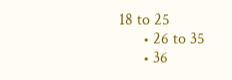18 to 25
      • 26 to 35
      • 36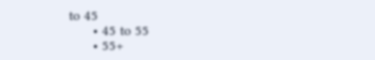to 45
      • 45 to 55
      • 55+